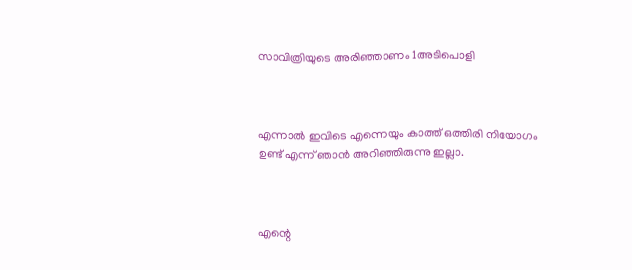സാവിത്രിയുടെ അരിഞ്ഞാണം 1അടിപൊളി



എന്നാൽ ഇവിടെ എന്നെയും കാത്ത് ഒത്തിരി നിയോഗം ഉണ്ട് എന്ന് ഞാൻ അറിഞ്ഞിരുന്നു ഇല്ലാ.



എന്റെ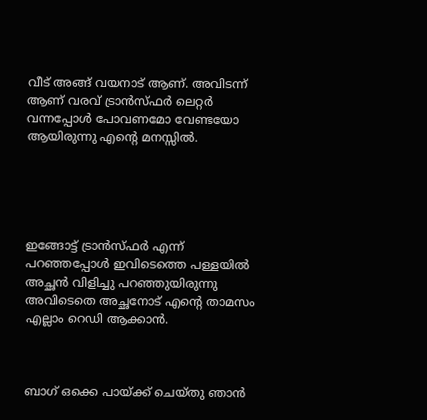വീട് അങ്ങ് വയനാട് ആണ്. അവിടന്ന് ആണ് വരവ് ട്രാൻസ്ഫർ ലെറ്റർ വന്നപ്പോൾ പോവണമോ വേണ്ടയോ ആയിരുന്നു എന്റെ മനസ്സിൽ.





ഇങ്ങോട്ട് ട്രാൻസ്ഫർ എന്ന് പറഞ്ഞപ്പോൾ ഇവിടെത്തെ പള്ളയിൽ അച്ഛൻ വിളിച്ചു പറഞ്ഞുയിരുന്നു അവിടെതെ അച്ഛനോട് എന്റെ താമസം എല്ലാം റെഡി ആക്കാൻ.



ബാഗ്‌ ഒക്കെ പായ്ക്ക് ചെയ്തു ഞാൻ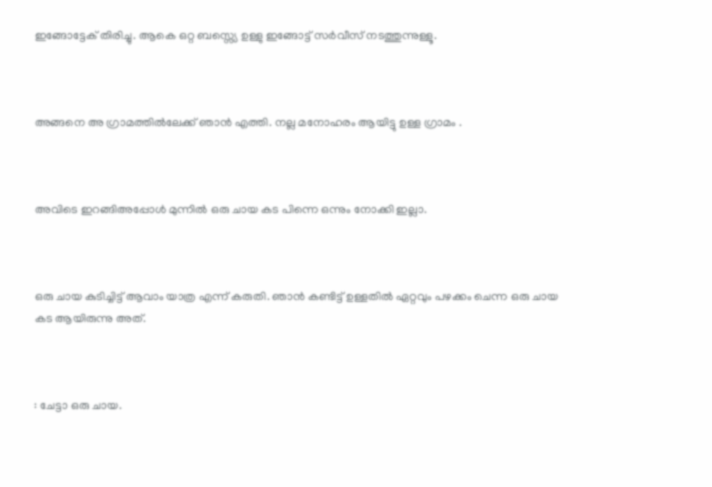ഇങ്ങോട്ടേക് തിരിച്ചു. ആകെ ഒറ്റ ബസ്സ്യെ ഉള്ളു ഇങ്ങോട്ട് സർവീസ് നടത്തുന്നുള്ളൂ.



അങ്ങനെ അ ഗ്രാമത്തിൽലേക്ക് ഞാൻ എത്തി. നല്ല മനോഹരം ആയിട്ടു ഉള്ള ഗ്രാമം .



അവിടെ ഇറങ്ങിഅപ്പോൾ മുന്നിൽ ഒരു ചായ കട പിന്നെ ഒന്നും നോക്കി ഇല്ലാ.



ഒരു ചായ കുടിച്ചിട്ട് ആവാം യാത്ര എന്ന് കരുതി. ഞാൻ കണ്ടിട്ട് ഉള്ളതിൽ ഏറ്റവും പഴക്കം ചെന്ന ഒരു ചായ കട ആയിരുന്നു അത്.



: ചേട്ടാ ഒരു ചായ.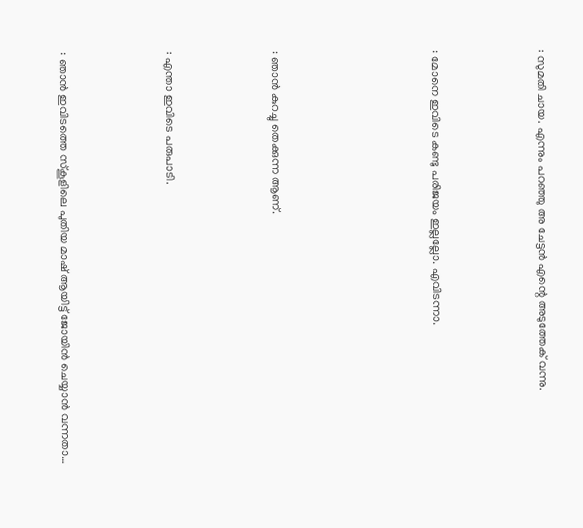: സുമതി ചായ. എന്നും പറഞ്ഞു അ ചേട്ടൻ എന്റെ അടുത്തേക് വന്നു.



: മോനെ ഇവിടെ കണ്ടു പരിജയം ഇല്ലല്ലോ. എവിടന്നാ.





: ഞാൻ കുറച്ചു തെക്കുന്ന ആണ്.



: എന്താ ഇവിടെ പരുപാടി.



: ഞാൻ ഇവിടത്തെ സ്കൂളിലെ പുതിയ മാഷ് ആയിട്ട് ജോയിൻ ചെയ്യാൻ വന്നതാ…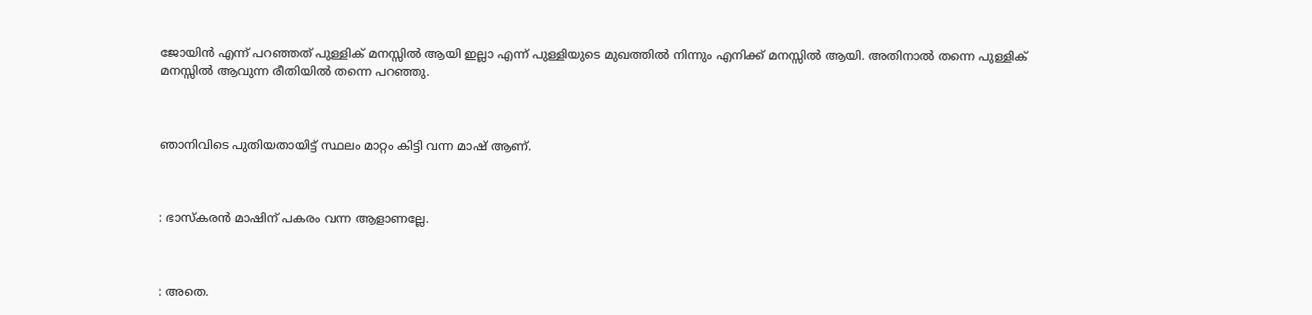ജോയിൻ എന്ന് പറഞ്ഞത് പുള്ളിക് മനസ്സിൽ ആയി ഇല്ലാ എന്ന് പുള്ളിയുടെ മുഖത്തിൽ നിന്നും എനിക്ക് മനസ്സിൽ ആയി. അതിനാൽ തന്നെ പുള്ളിക് മനസ്സിൽ ആവുന്ന രീതിയിൽ തന്നെ പറഞ്ഞു.



ഞാനിവിടെ പുതിയതായിട്ട് സ്ഥലം മാറ്റം കിട്ടി വന്ന മാഷ് ആണ്.



: ഭാസ്കരൻ മാഷിന് പകരം വന്ന ആളാണല്ലേ.



: അതെ.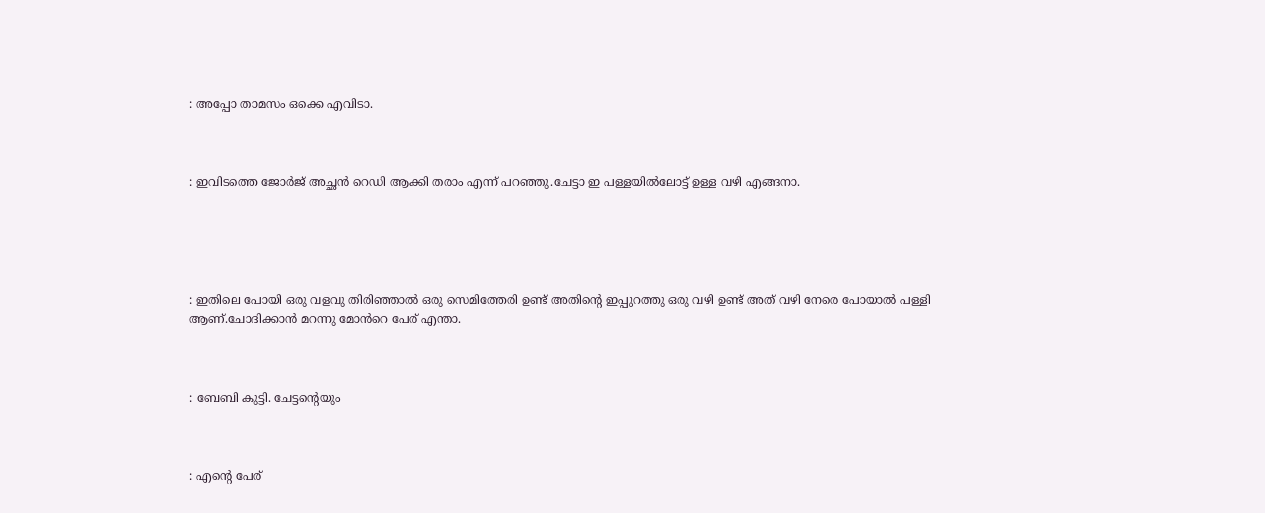: അപ്പോ താമസം ഒക്കെ എവിടാ.



: ഇവിടത്തെ ജോർജ് അച്ഛൻ റെഡി ആക്കി തരാം എന്ന് പറഞ്ഞു.ചേട്ടാ ഇ പള്ളയിൽലോട്ട് ഉള്ള വഴി എങ്ങനാ.





: ഇതിലെ പോയി ഒരു വളവു തിരിഞ്ഞാൽ ഒരു സെമിത്തേരി ഉണ്ട് അതിന്റെ ഇപ്പുറത്തു ഒരു വഴി ഉണ്ട് അത് വഴി നേരെ പോയാൽ പള്ളി ആണ്.ചോദിക്കാൻ മറന്നു മോൻറെ പേര് എന്താ.



: ബേബി കുട്ടി. ചേട്ടന്റെയും



: എന്റെ പേര്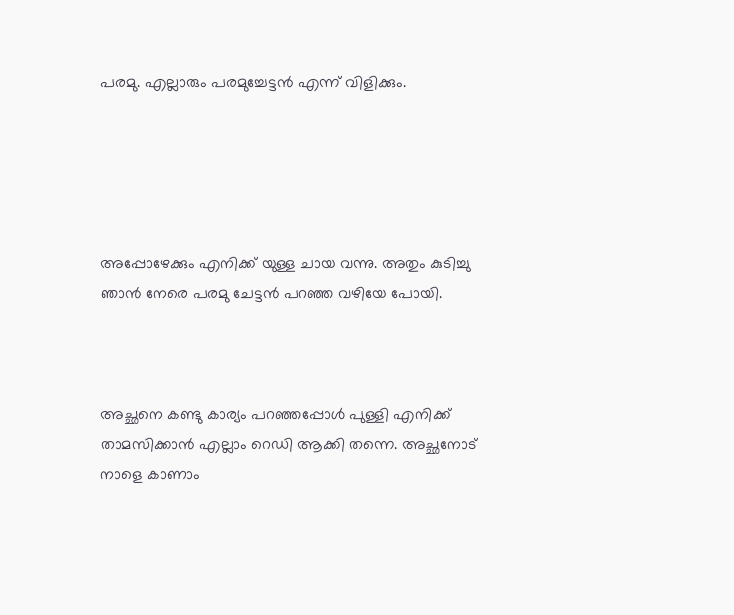പരമു. എല്ലാരും പരമുച്ചേട്ടൻ എന്ന് വിളിക്കും.





അപ്പോഴേക്കും എനിക്ക് യുള്ള ചായ വന്നു. അതും കുടിച്ചു ഞാൻ നേരെ പരമു ചേട്ടൻ പറഞ്ഞ വഴിയേ പോയി.



അച്ഛനെ കണ്ടു കാര്യം പറഞ്ഞപ്പോൾ പുള്ളി എനിക്ക് താമസിക്കാൻ എല്ലാം റെഡി ആക്കി തന്നെ. അച്ഛനോട് നാളെ കാണാം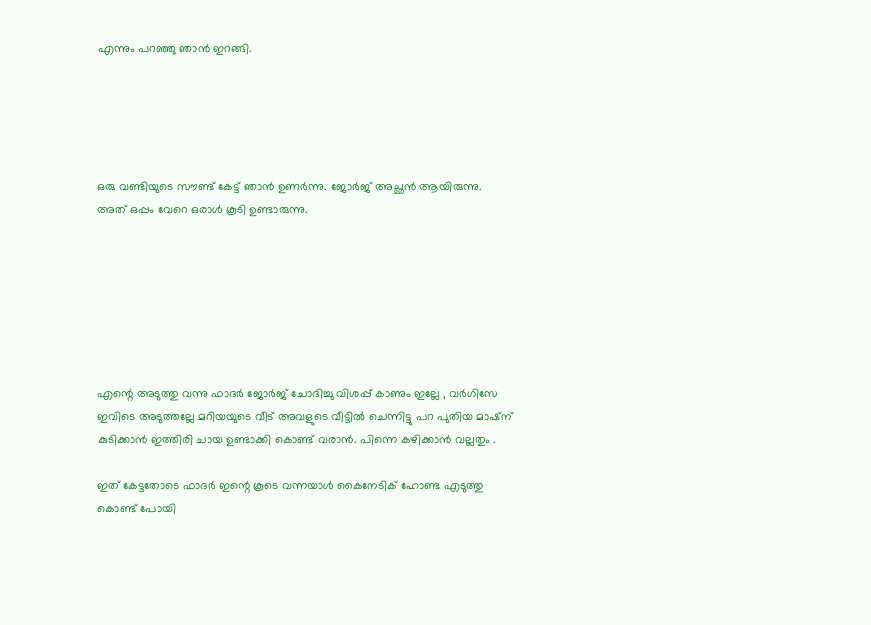എന്നും പറഞ്ഞു ഞാൻ ഇറങ്ങി.





ഒരു വണ്ടിയുടെ സൗണ്ട് കേട്ട് ഞാന്‍ ഉണര്‍ന്നു. ജോർജ് അച്ഛൻ ആയിരുന്നു. അത് ഒപ്പം വേറെ ഒരാൾ കൂടി ഉണ്ടാരുന്നു.







എന്റെ അടുത്തു വന്നു ഫാദർ ജോർജ് ചോദിച്ചു വിശപ്പ്‌ കാണും ഇല്ലേ , വര്‍ഗിസേ ഇവിടെ അടുത്തല്ലേ മറിയയുടെ വീട് അവളുടെ വീട്ടില്‍ ചെന്നിട്ടു പറ പുതിയ മാഷ്ന് കുടിക്കാന്‍ ഇത്തിരി ചായ ഉണ്ടാക്കി കൊണ്ട് വരാന്‍. പിന്നെ കഴിക്കാന്‍ വല്ലതും .

ഇത് കേട്ടതോടെ ഫാദര്‍ ഇന്റെ കൂടെ വന്നയാള്‍ കൈനേടിക് ഹോണ്ട എടുത്തു കൊണ്ട് പോയി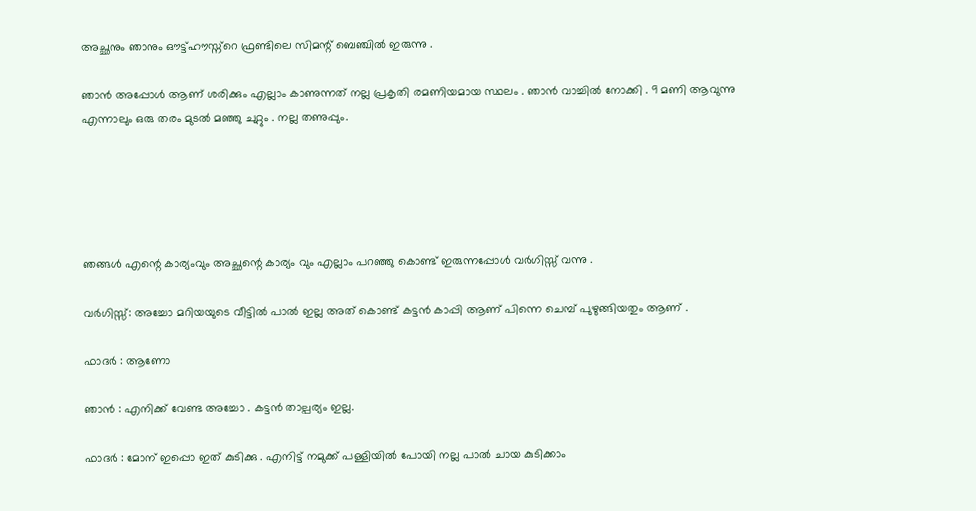അച്ഛനും ഞാനും ഔട്ട്ഹൗസ്ന്റെ ഫ്രണ്ടിലെ സിമന്റ്‌ ബെഞ്ചില്‍ ഇരുന്നു .

ഞാന്‍ അപ്പോള്‍ ആണ് ശരിക്കും എല്ലാം കാണുന്നത് നല്ല പ്രകൃതി രമണിയമായ സ്ഥലം . ഞാന്‍ വാച്ചില്‍ നോക്കി . 9 മണി ആവുന്നു എന്നാലും ഒരു തരം മുടല്‍ മഞ്ഞു ചുറ്റും . നല്ല തണുപ്പും.





ഞങ്ങൾ എന്റെ കാര്യംവും അച്ഛന്റെ കാര്യം വും എല്ലാം പറഞ്ഞു കൊണ്ട് ഇരുന്നപ്പോൾ വര്‍ഗിസ്സ് വന്നു .

വര്‍ഗിസ്സ്: അച്ചോ മറിയയുടെ വീട്ടില്‍ പാല്‍ ഇല്ല അത് കൊണ്ട് കട്ടന്‍ കാപ്പി ആണ് പിന്നെ ചെമ്പ് പുഴുങ്ങിയതും ആണ് .

ഫാദര്‍ : ആണോ

ഞാന്‍ : എനിക്ക് വേണ്ട അച്ചോ . കട്ടന്‍ താല്പര്യം ഇല്ല.

ഫാദര്‍ : മോന് ഇപ്പൊ ഇത് കുടിക്കു . എനിട്ട്‌ നമുക്ക് പള്ളിയില്‍ പോയി നല്ല പാല്‍ ചായ കുടിക്കാം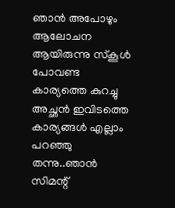ഞാന്‍ അപോഴും ആലോചന ആയിരുന്നു സ്കൂൾ പോവണ്ട കാര്യത്തെ കുറച്ചു അച്ഛൻ ഇവിടത്തെ കാര്യങ്ങൾ എല്ലാം പറഞ്ഞു തന്നു..ഞാന്‍ സിമന്റ്‌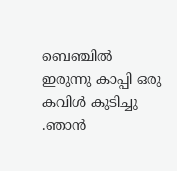ബെഞ്ചില്‍ ഇരുന്നു കാപ്പി ഒരു കവിൾ കുടിച്ചു .ഞാന്‍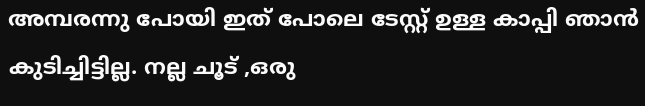അമ്പരന്നു പോയി ഇത് പോലെ ടേസ്റ്റ് ഉള്ള കാപ്പി ഞാന്‍ കുടിച്ചിട്ടില്ല. നല്ല ചൂട് ,ഒരു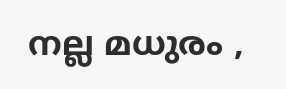നല്ല മധുരം ,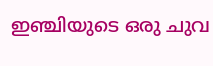ഇഞ്ചിയുടെ ഒരു ചുവ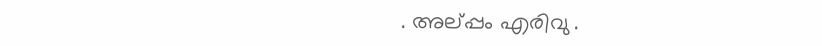. അല്പ്പം എരിവു .